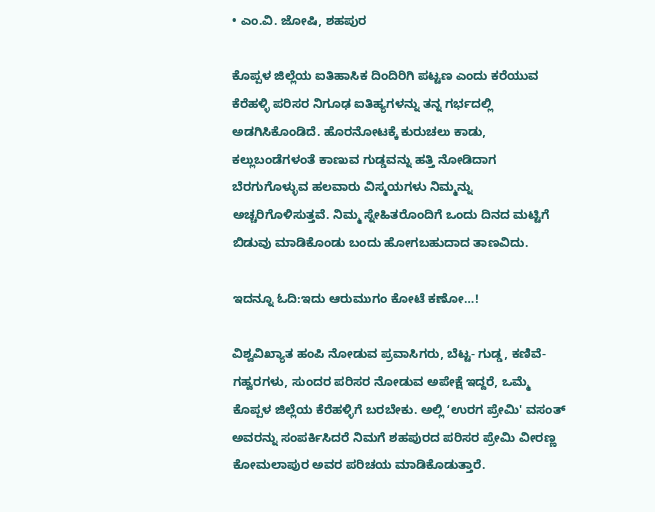• ಎಂ.ವಿ. ಜೋಷಿ, ಶಹಪುರ

ಕೊಪ್ಪಳ ಜಿಲ್ಲೆಯ ಐತಿಹಾಸಿಕ ದಿಂದಿರಿಗಿ ಪಟ್ಟಣ ಎಂದು ಕರೆಯುವ ಕೆರೆಹಳ್ಳಿ ಪರಿಸರ ನಿಗೂಢ ಐತಿಹ್ಯಗಳನ್ನು ತನ್ನ ಗರ್ಭದಲ್ಲಿ ಅಡಗಿಸಿಕೊಂಡಿದೆ. ಹೊರನೋಟಕ್ಕೆ ಕುರುಚಲು ಕಾಡು, ಕಲ್ಲುಬಂಡೆಗಳಂತೆ ಕಾಣುವ ಗುಡ್ಡವನ್ನು ಹತ್ತಿ ನೋಡಿದಾಗ ಬೆರಗುಗೊಳ್ಳುವ ಹಲವಾರು ವಿಸ್ಮಯಗಳು ನಿಮ್ಮನ್ನು ಅಚ್ಚರಿಗೊಳಿಸುತ್ತವೆ. ನಿಮ್ಮ ಸ್ನೇಹಿತರೊಂದಿಗೆ ಒಂದು ದಿನದ ಮಟ್ಟಿಗೆ ಬಿಡುವು ಮಾಡಿಕೊಂಡು ಬಂದು ಹೋಗಬಹುದಾದ ತಾಣವಿದು.

ಇದನ್ನೂ ಓದಿ:ಇದು ಆರುಮುಗಂ ಕೋಟೆ ಕಣೋ…!

ವಿಶ್ವವಿಖ್ಯಾತ ಹಂಪಿ ನೋಡುವ ಪ್ರವಾಸಿಗರು, ಬೆಟ್ಟ- ಗುಡ್ಡ, ಕಣಿವೆ- ಗಹ್ವರಗಳು, ಸುಂದರ ಪರಿಸರ ನೋಡುವ ಅಪೇಕ್ಷೆ ಇದ್ದರೆ, ಒಮ್ಮೆ ಕೊಪ್ಪಳ ಜಿಲ್ಲೆಯ ಕೆರೆಹಳ್ಳಿಗೆ ಬರಬೇಕು. ಅಲ್ಲಿ ʻಉರಗ ಪ್ರೇಮಿ' ವಸಂತ್ ಅವರನ್ನು ಸಂಪರ್ಕಿಸಿದರೆ ನಿಮಗೆ ಶಹಪುರದ ಪರಿಸರ ಪ್ರೇಮಿ ವೀರಣ್ಣ ಕೋಮಲಾಪುರ ಅವರ ಪರಿಚಯ ಮಾಡಿಕೊಡುತ್ತಾರೆ.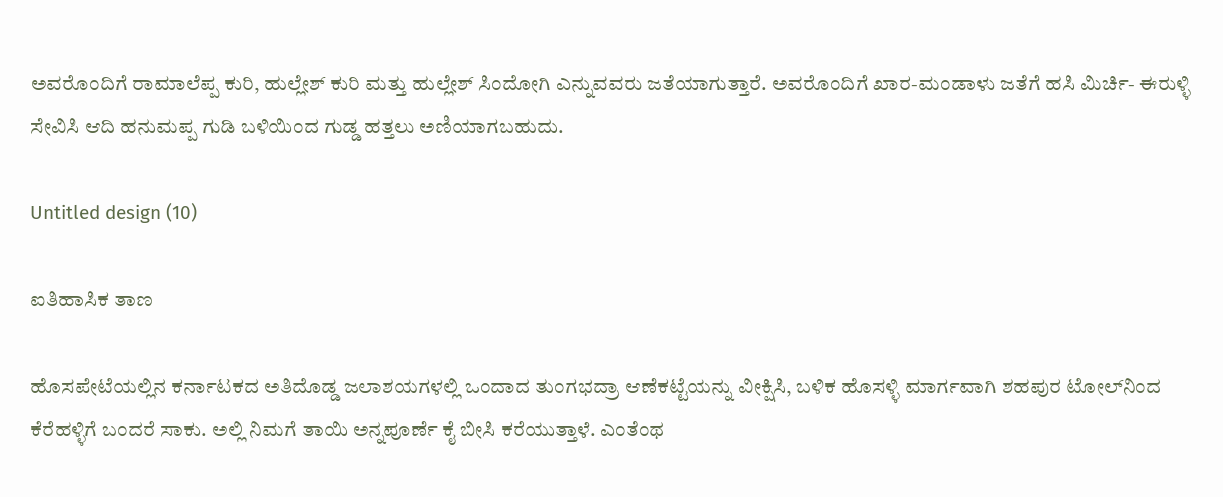ಅವರೊಂದಿಗೆ ರಾಮಾಲೆಪ್ಪ ಕುರಿ, ಹುಲ್ಲೇಶ್ ಕುರಿ ಮತ್ತು ಹುಲ್ಲೇಶ್ ಸಿಂದೋಗಿ ಎನ್ನುವವರು ಜತೆಯಾಗುತ್ತಾರೆ. ಅವರೊಂದಿಗೆ ಖಾರ-ಮಂಡಾಳು ಜತೆಗೆ ಹಸಿ ಮಿರ್ಚಿ- ಈರುಳ್ಳಿ ಸೇವಿಸಿ ಆದಿ ಹನುಮಪ್ಪ ಗುಡಿ ಬಳಿಯಿಂದ ಗುಡ್ಡ ಹತ್ತಲು ಅಣಿಯಾಗಬಹುದು.

Untitled design (10)

ಐತಿಹಾಸಿಕ ತಾಣ

ಹೊಸಪೇಟೆಯಲ್ಲಿನ ಕರ್ನಾಟಕದ ಅತಿದೊಡ್ಡ ಜಲಾಶಯಗಳಲ್ಲಿ ಒಂದಾದ ತುಂಗಭದ್ರಾ ಆಣೆಕಟ್ಟೆಯನ್ನು ವೀಕ್ಷಿಸಿ, ಬಳಿಕ ಹೊಸಳ್ಳಿ ಮಾರ್ಗವಾಗಿ ಶಹಪುರ ಟೋಲ್‌ನಿಂದ ಕೆರೆಹಳ್ಳಿಗೆ ಬಂದರೆ ಸಾಕು. ಅಲ್ಲಿ ನಿಮಗೆ ತಾಯಿ ಅನ್ನಪೂರ್ಣೆ ಕೈ ಬೀಸಿ ಕರೆಯುತ್ತಾಳೆ. ಎಂತೆಂಥ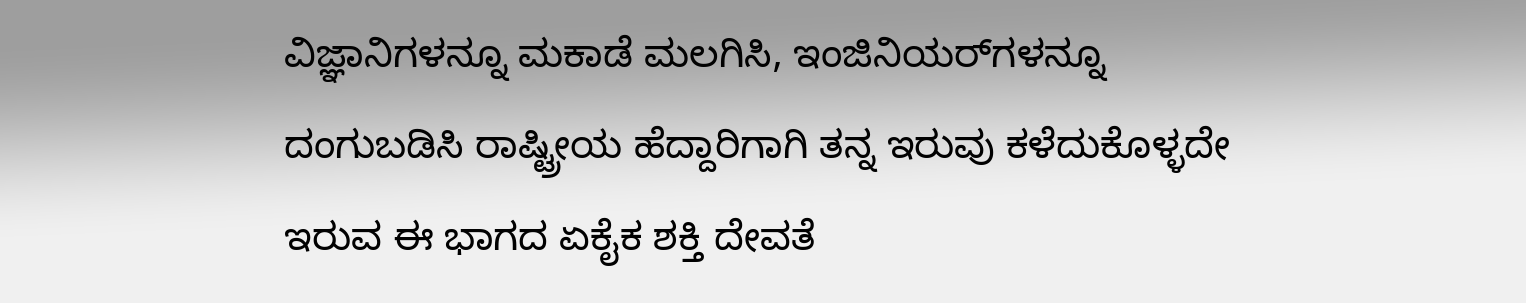ವಿಜ್ಞಾನಿಗಳನ್ನೂ ಮಕಾಡೆ ಮಲಗಿಸಿ, ಇಂಜಿನಿಯರ್‌ಗಳನ್ನೂ ದಂಗುಬಡಿಸಿ ರಾಷ್ಟ್ರೀಯ ಹೆದ್ದಾರಿಗಾಗಿ ತನ್ನ ಇರುವು ಕಳೆದುಕೊಳ್ಳದೇ ಇರುವ ಈ ಭಾಗದ ಏಕೈಕ ಶಕ್ತಿ ದೇವತೆ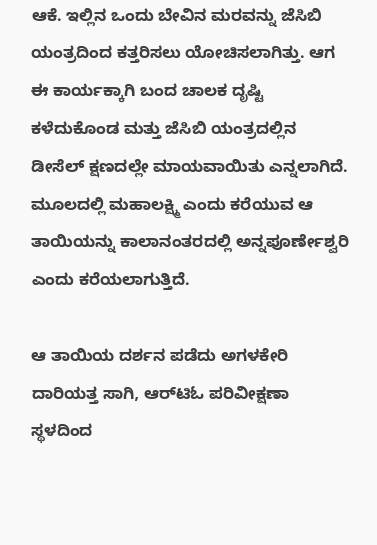ಆಕೆ. ಇಲ್ಲಿನ ಒಂದು ಬೇವಿನ ಮರವನ್ನು ಜೆಸಿಬಿ ಯಂತ್ರದಿಂದ ಕತ್ತರಿಸಲು ಯೋಚಿಸಲಾಗಿತ್ತು. ಆಗ ಈ ಕಾರ್ಯಕ್ಕಾಗಿ ಬಂದ ಚಾಲಕ ದೃಷ್ಟಿ ಕಳೆದುಕೊಂಡ ಮತ್ತು ಜೆಸಿಬಿ ಯಂತ್ರದಲ್ಲಿನ ಡೀಸೆಲ್ ಕ್ಷಣದಲ್ಲೇ ಮಾಯವಾಯಿತು ಎನ್ನಲಾಗಿದೆ. ಮೂಲದಲ್ಲಿ ಮಹಾಲಕ್ಷ್ಮಿ ಎಂದು ಕರೆಯುವ ಆ ತಾಯಿಯನ್ನು ಕಾಲಾನಂತರದಲ್ಲಿ ಅನ್ನಪೂರ್ಣೇಶ್ವರಿ ಎಂದು ಕರೆಯಲಾಗುತ್ತಿದೆ.

ಆ ತಾಯಿಯ ದರ್ಶನ ಪಡೆದು ಅಗಳಕೇರಿ ದಾರಿಯತ್ತ ಸಾಗಿ, ಆರ್‌ಟಿಓ ಪರಿವೀಕ್ಷಣಾ ಸ್ಥಳದಿಂದ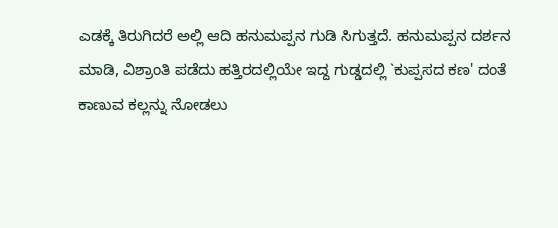ಎಡಕ್ಕೆ ತಿರುಗಿದರೆ ಅಲ್ಲಿ ಆದಿ ಹನುಮಪ್ಪನ ಗುಡಿ ಸಿಗುತ್ತದೆ. ಹನುಮಪ್ಪನ ದರ್ಶನ ಮಾಡಿ, ವಿಶ್ರಾಂತಿ ಪಡೆದು ಹತ್ತಿರದಲ್ಲಿಯೇ ಇದ್ದ ಗುಡ್ಡದಲ್ಲಿ `ಕುಪ್ಪಸದ ಕಣ' ದಂತೆ ಕಾಣುವ ಕಲ್ಲನ್ನು ನೋಡಲು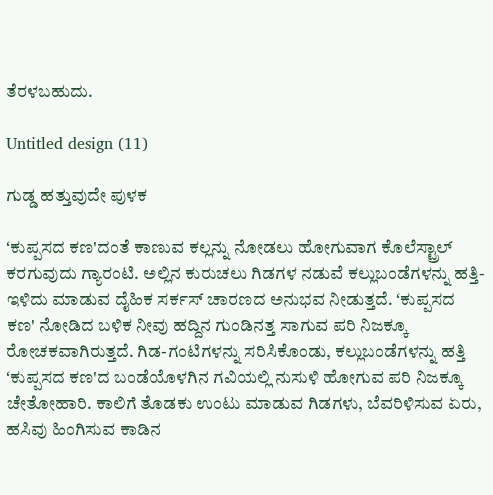ತೆರಳಬಹುದು.

Untitled design (11)

ಗುಡ್ಡ ಹತ್ತುವುದೇ ಪುಳಕ

ʻಕುಪ್ಪಸದ ಕಣ'ದಂತೆ ಕಾಣುವ ಕಲ್ಲನ್ನು ನೋಡಲು ಹೋಗುವಾಗ ಕೊಲೆಸ್ಟ್ರಾಲ್‌ ಕರಗುವುದು ಗ್ಯಾರಂಟಿ. ಅಲ್ಲಿನ ಕುರುಚಲು ಗಿಡಗಳ ನಡುವೆ ಕಲ್ಲುಬಂಡೆಗಳನ್ನು ಹತ್ತಿ- ಇಳಿದು ಮಾಡುವ ದೈಹಿಕ ಸರ್ಕಸ್ ಚಾರಣದ ಅನುಭವ ನೀಡುತ್ತದೆ. ʻಕುಪ್ಪಸದ ಕಣ' ನೋಡಿದ ಬಳಿಕ ನೀವು ಹದ್ದಿನ ಗುಂಡಿನತ್ತ ಸಾಗುವ ಪರಿ ನಿಜಕ್ಕೂ ರೋಚಕವಾಗಿರುತ್ತದೆ. ಗಿಡ-ಗಂಟಿಗಳನ್ನು ಸರಿಸಿಕೊಂಡು, ಕಲ್ಲುಬಂಡೆಗಳನ್ನು ಹತ್ತಿ ʻಕುಪ್ಪಸದ ಕಣ'ದ ಬಂಡೆಯೊಳಗಿನ ಗವಿಯಲ್ಲಿ ನುಸುಳಿ ಹೋಗುವ ಪರಿ ನಿಜಕ್ಕೂ ಚೇತೋಹಾರಿ. ಕಾಲಿಗೆ ತೊಡಕು ಉಂಟು ಮಾಡುವ ಗಿಡಗಳು, ಬೆವರಿಳಿಸುವ ಏರು, ಹಸಿವು ಹಿಂಗಿಸುವ ಕಾಡಿನ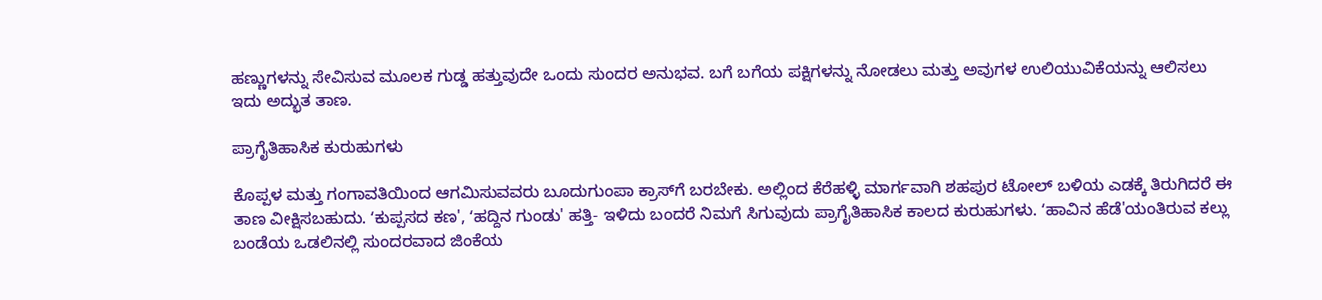ಹಣ್ಣುಗಳನ್ನು ಸೇವಿಸುವ ಮೂಲಕ ಗುಡ್ಡ ಹತ್ತುವುದೇ ಒಂದು ಸುಂದರ ಅನುಭವ. ಬಗೆ ಬಗೆಯ ಪಕ್ಷಿಗಳನ್ನು ನೋಡಲು ಮತ್ತು ಅವುಗಳ ಉಲಿಯುವಿಕೆಯನ್ನು ಆಲಿಸಲು ಇದು ಅದ್ಭುತ ತಾಣ.

ಪ್ರಾಗೈತಿಹಾಸಿಕ ಕುರುಹುಗಳು

ಕೊಪ್ಪಳ ಮತ್ತು ಗಂಗಾವತಿಯಿಂದ ಆಗಮಿಸುವವರು ಬೂದುಗುಂಪಾ ಕ್ರಾಸ್‌ಗೆ ಬರಬೇಕು. ಅಲ್ಲಿಂದ ಕೆರೆಹಳ್ಳಿ ಮಾರ್ಗವಾಗಿ ಶಹಪುರ ಟೋಲ್ ಬಳಿಯ ಎಡಕ್ಕೆ ತಿರುಗಿದರೆ ಈ ತಾಣ ವೀಕ್ಷಿಸಬಹುದು. ʻಕುಪ್ಪಸದ ಕಣ', ʻಹದ್ದಿನ ಗುಂಡು' ಹತ್ತಿ- ಇಳಿದು ಬಂದರೆ ನಿಮಗೆ ಸಿಗುವುದು ಪ್ರಾಗೈತಿಹಾಸಿಕ ಕಾಲದ ಕುರುಹುಗಳು. ʻಹಾವಿನ ಹೆಡೆ'ಯಂತಿರುವ ಕಲ್ಲು ಬಂಡೆಯ ಒಡಲಿನಲ್ಲಿ ಸುಂದರವಾದ ಜಿಂಕೆಯ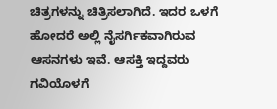ಚಿತ್ರಗಳನ್ನು ಚಿತ್ರಿಸಲಾಗಿದೆ. ಇದರ ಒಳಗೆ ಹೋದರೆ ಅಲ್ಲಿ ನೈಸರ್ಗಿಕವಾಗಿರುವ ಆಸನಗಳು ಇವೆ. ಆಸಕ್ತಿ ಇದ್ದವರು ಗವಿಯೊಳಗೆ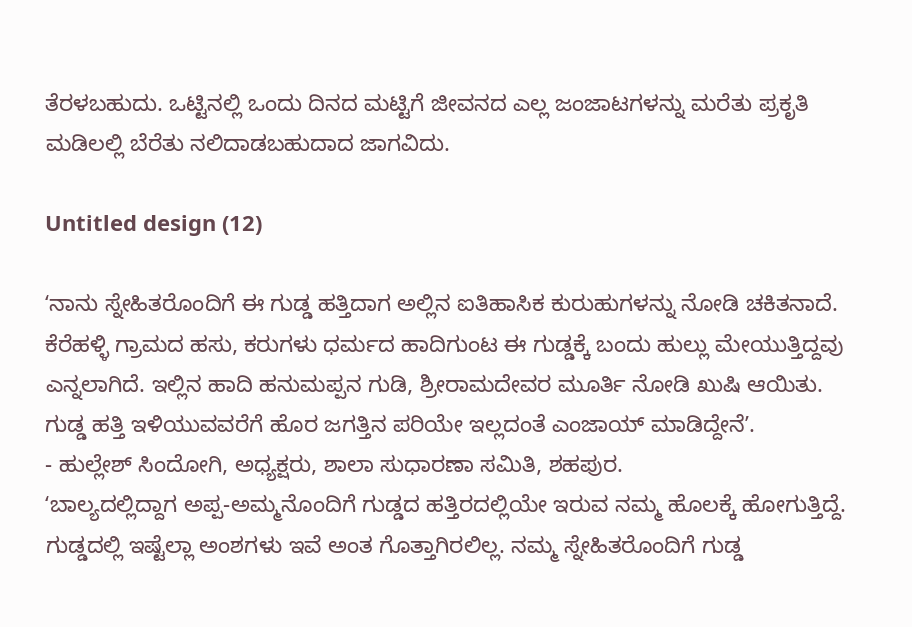ತೆರಳಬಹುದು. ಒಟ್ಟಿನಲ್ಲಿ ಒಂದು ದಿನದ ಮಟ್ಟಿಗೆ ಜೀವನದ ಎಲ್ಲ ಜಂಜಾಟಗಳನ್ನು ಮರೆತು ಪ್ರಕೃತಿ ಮಡಿಲಲ್ಲಿ ಬೆರೆತು ನಲಿದಾಡಬಹುದಾದ ಜಾಗವಿದು.

Untitled design (12)

ʻನಾನು ಸ್ನೇಹಿತರೊಂದಿಗೆ ಈ ಗುಡ್ಡ ಹತ್ತಿದಾಗ ಅಲ್ಲಿನ ಐತಿಹಾಸಿಕ ಕುರುಹುಗಳನ್ನು ನೋಡಿ ಚಕಿತನಾದೆ. ಕೆರೆಹಳ್ಳಿ ಗ್ರಾಮದ ಹಸು, ಕರುಗಳು ಧರ್ಮದ ಹಾದಿಗುಂಟ ಈ ಗುಡ್ಡಕ್ಕೆ ಬಂದು ಹುಲ್ಲು ಮೇಯುತ್ತಿದ್ದವು ಎನ್ನಲಾಗಿದೆ. ಇಲ್ಲಿನ ಹಾದಿ ಹನುಮಪ್ಪನ ಗುಡಿ, ಶ್ರೀರಾಮದೇವರ ಮೂರ್ತಿ ನೋಡಿ ಖುಷಿ ಆಯಿತು. ಗುಡ್ಡ ಹತ್ತಿ ಇಳಿಯುವವರೆಗೆ ಹೊರ ಜಗತ್ತಿನ ಪರಿಯೇ ಇಲ್ಲದಂತೆ ಎಂಜಾಯ್ ಮಾಡಿದ್ದೇನೆʼ.
- ಹುಲ್ಲೇಶ್ ಸಿಂದೋಗಿ, ಅಧ್ಯಕ್ಷರು, ಶಾಲಾ ಸುಧಾರಣಾ ಸಮಿತಿ, ಶಹಪುರ.
ʻಬಾಲ್ಯದಲ್ಲಿದ್ದಾಗ ಅಪ್ಪ-ಅಮ್ಮನೊಂದಿಗೆ ಗುಡ್ಡದ ಹತ್ತಿರದಲ್ಲಿಯೇ ಇರುವ ನಮ್ಮ ಹೊಲಕ್ಕೆ ಹೋಗುತ್ತಿದ್ದೆ. ಗುಡ್ಡದಲ್ಲಿ ಇಷ್ಟೆಲ್ಲಾ ಅಂಶಗಳು ಇವೆ ಅಂತ ಗೊತ್ತಾಗಿರಲಿಲ್ಲ. ನಮ್ಮ ಸ್ನೇಹಿತರೊಂದಿಗೆ ಗುಡ್ಡ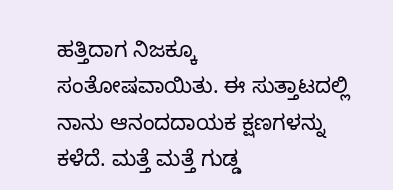ಹತ್ತಿದಾಗ ನಿಜಕ್ಕೂ ಸಂತೋಷವಾಯಿತು. ಈ ಸುತ್ತಾಟದಲ್ಲಿ ನಾನು ಆನಂದದಾಯಕ ಕ್ಷಣಗಳನ್ನು ಕಳೆದೆ. ಮತ್ತೆ ಮತ್ತೆ ಗುಡ್ಡ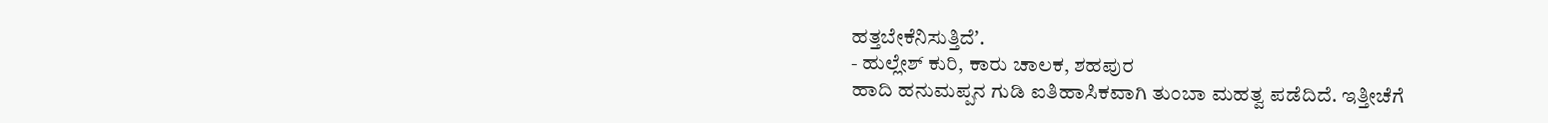ಹತ್ತಬೇಕೆನಿಸುತ್ತಿದೆʼ.
- ಹುಲ್ಲೇಶ್ ಕುರಿ, ಕಾರು ಚಾಲಕ, ಶಹಪುರ
ಹಾದಿ ಹನುಮಪ್ಪನ ಗುಡಿ ಐತಿಹಾಸಿಕವಾಗಿ ತುಂಬಾ ಮಹತ್ವ ಪಡೆದಿದೆ. ಇತ್ತೀಚೆಗೆ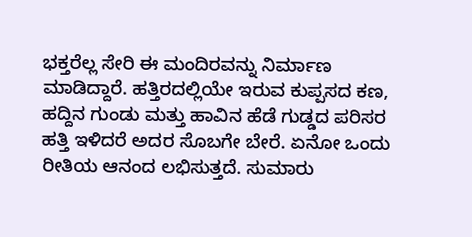ಭಕ್ತರೆಲ್ಲ ಸೇರಿ ಈ ಮಂದಿರವನ್ನು ನಿರ್ಮಾಣ ಮಾಡಿದ್ದಾರೆ. ಹತ್ತಿರದಲ್ಲಿಯೇ ಇರುವ ಕುಪ್ಪಸದ ಕಣ, ಹದ್ದಿನ ಗುಂಡು ಮತ್ತು ಹಾವಿನ ಹೆಡೆ ಗುಡ್ಡದ ಪರಿಸರ ಹತ್ತಿ ಇಳಿದರೆ ಅದರ ಸೊಬಗೇ ಬೇರೆ. ಏನೋ ಒಂದು ರೀತಿಯ ಆನಂದ ಲಭಿಸುತ್ತದೆ. ಸುಮಾರು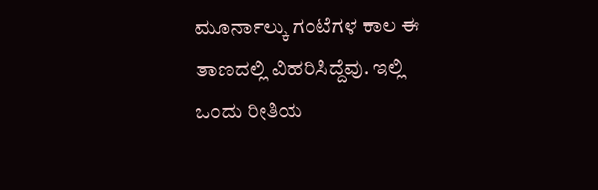ಮೂರ್ನಾಲ್ಕು ಗಂಟೆಗಳ ಕಾಲ ಈ ತಾಣದಲ್ಲಿ ವಿಹರಿಸಿದ್ದೆವು. ಇಲ್ಲಿ ಒಂದು ರೀತಿಯ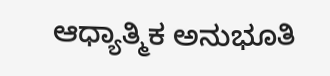ಆಧ್ಯಾತ್ಮಿಕ ಅನುಭೂತಿ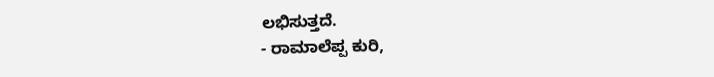ಲಭಿಸುತ್ತದೆ.
- ರಾಮಾಲೆಪ್ಪ ಕುರಿ,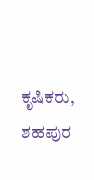ಕೃಷಿಕರು, ಶಹಪುರ